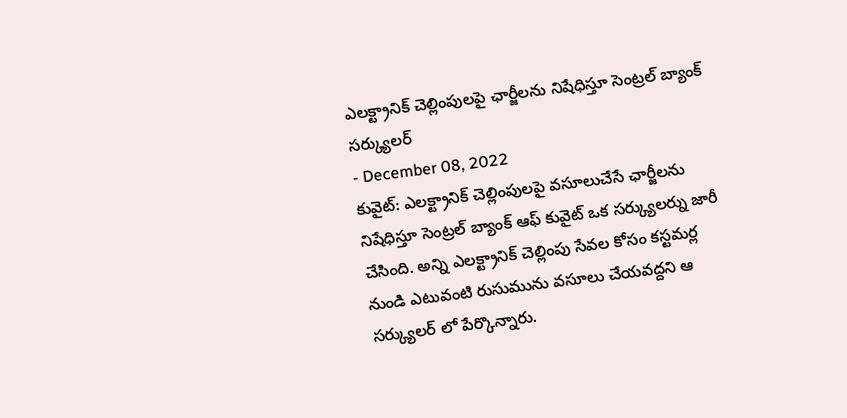ఎలక్ట్రానిక్ చెల్లింపులపై ఛార్జీలను నిషేధిస్తూ సెంట్రల్ బ్యాంక్ సర్క్యులర్
- December 08, 2022
కువైట్: ఎలక్ట్రానిక్ చెల్లింపులపై వసూలుచేసే ఛార్జీలను నిషేధిస్తూ సెంట్రల్ బ్యాంక్ ఆఫ్ కువైట్ ఒక సర్క్యులర్ను జారీ చేసింది. అన్ని ఎలక్ట్రానిక్ చెల్లింపు సేవల కోసం కస్టమర్ల నుండి ఎటువంటి రుసుమును వసూలు చేయవద్దని ఆ సర్క్యులర్ లో పేర్కొన్నారు.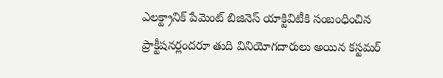ఎలక్ట్రానిక్ పేమెంట్ బిజినెస్ యాక్టివిటీకి సంబంధించిన ప్రాక్టీషనర్లందరూ తుది వినియోగదారులు అయిన కస్టమర్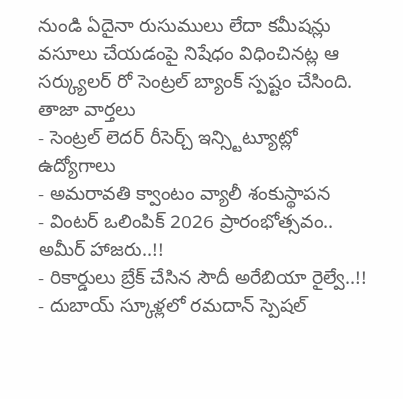నుండి ఏదైనా రుసుములు లేదా కమీషన్లు వసూలు చేయడంపై నిషేధం విధించినట్ల ఆ సర్క్యులర్ రో సెంట్రల్ బ్యాంక్ స్పష్టం చేసింది.
తాజా వార్తలు
- సెంట్రల్ లెదర్ రీసెర్చ్ ఇన్స్టిట్యూట్లో ఉద్యోగాలు
- అమరావతి క్వాంటం వ్యాలీ శంకుస్థాపన
- వింటర్ ఒలింపిక్ 2026 ప్రారంభోత్సవం.. అమీర్ హాజరు..!!
- రికార్డులు బ్రేక్ చేసిన సౌదీ అరేబియా రైల్వే..!!
- దుబాయ్ స్కూళ్లలో రమదాన్ స్పెషల్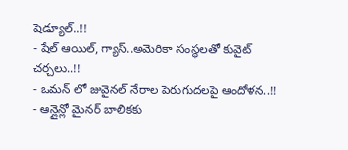షెడ్యూల్..!!
- షేల్ ఆయిల్, గ్యాస్..అమెరికా సంస్థలతో కువైట్ చర్చలు..!!
- ఒమన్ లో జువైనల్ నేరాల పెరుగుదలపై ఆందోళన..!!
- ఆన్లైన్లో మైనర్ బాలికకు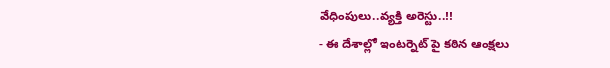వేధింపులు..వ్యక్తి అరెస్టు..!!
- ఈ దేశాల్లో ఇంటర్నెట్ పై కఠిన ఆంక్షలు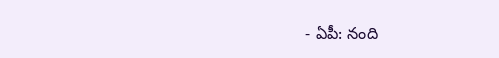- ఏపీ: నంది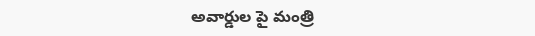అవార్డుల పై మంత్రి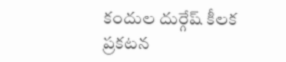కందుల దుర్గేష్ కీలక ప్రకటన